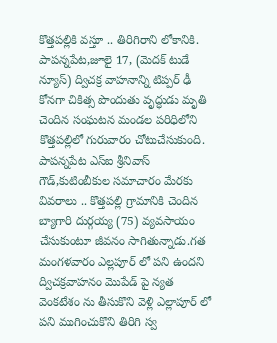కొత్తపల్లికి వస్తూ .. తిరిగిరాని లోకానికి.
పాపన్నపేట,జూలై 17, (మెదక్ టుడే న్యూస్) ద్విచక్ర వాహనాన్ని టిప్పర్ ఢీ కోనగా చికిత్స పొందుతు వృద్ధుడు మృతి చెందిన సంఘటన మండల పరిధిలోని కొత్తపల్లిలో గురువారం చోటుచేసుకుంది. పాపన్నపేట ఎస్ఐ శ్రీనివాస్ గౌడ్,కుటింబీకుల సమాచారం మేరకు వివరాలు .. కొత్తపల్లి గ్రామానికి చెందిన బ్యాగారి దుర్గయ్య (75) వ్యవసాయం చేసుకుంటూ జీవనం సాగితున్నాడు.గత మంగళవారం ఎల్లపూర్ లో పని ఉందని ద్విచక్రవాహనం మొపేడ్ పై న్యత వెంకటేశం ను తీసుకొని వెళ్లి ఎల్లాపూర్ లో పని ముగించుకొని తిరిగి స్వ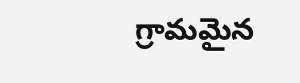గ్రామమైన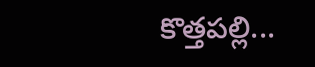కొత్తపల్లి...